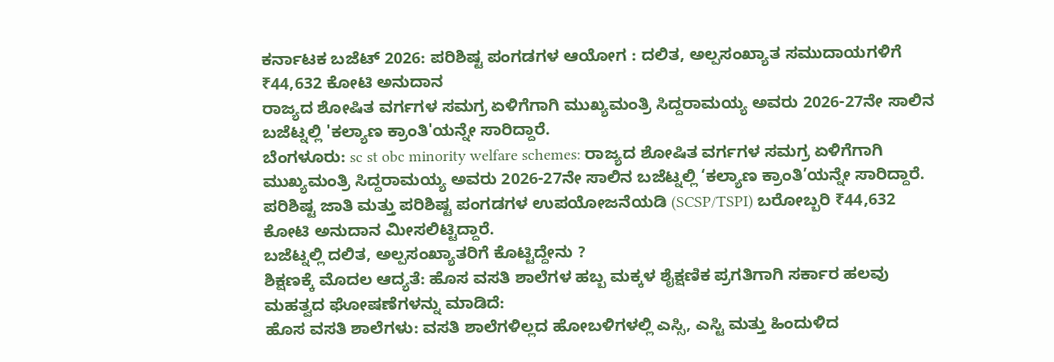ಕರ್ನಾಟಕ ಬಜೆಟ್ 2026: ಪರಿಶಿಷ್ಟ ಪಂಗಡಗಳ ಆಯೋಗ : ದಲಿತ, ಅಲ್ಪಸಂಖ್ಯಾತ ಸಮುದಾಯಗಳಿಗೆ ₹44,632 ಕೋಟಿ ಅನುದಾನ
ರಾಜ್ಯದ ಶೋಷಿತ ವರ್ಗಗಳ ಸಮಗ್ರ ಏಳಿಗೆಗಾಗಿ ಮುಖ್ಯಮಂತ್ರಿ ಸಿದ್ದರಾಮಯ್ಯ ಅವರು 2026-27ನೇ ಸಾಲಿನ ಬಜೆಟ್ನಲ್ಲಿ 'ಕಲ್ಯಾಣ ಕ್ರಾಂತಿ'ಯನ್ನೇ ಸಾರಿದ್ದಾರೆ.
ಬೆಂಗಳೂರು: sc st obc minority welfare schemes: ರಾಜ್ಯದ ಶೋಷಿತ ವರ್ಗಗಳ ಸಮಗ್ರ ಏಳಿಗೆಗಾಗಿ ಮುಖ್ಯಮಂತ್ರಿ ಸಿದ್ದರಾಮಯ್ಯ ಅವರು 2026-27ನೇ ಸಾಲಿನ ಬಜೆಟ್ನಲ್ಲಿ ‘ಕಲ್ಯಾಣ ಕ್ರಾಂತಿ’ಯನ್ನೇ ಸಾರಿದ್ದಾರೆ. ಪರಿಶಿಷ್ಟ ಜಾತಿ ಮತ್ತು ಪರಿಶಿಷ್ಟ ಪಂಗಡಗಳ ಉಪಯೋಜನೆಯಡಿ (SCSP/TSPI) ಬರೋಬ್ಬರಿ ₹44,632 ಕೋಟಿ ಅನುದಾನ ಮೀಸಲಿಟ್ಟಿದ್ದಾರೆ.
ಬಜೆಟ್ನಲ್ಲಿ ದಲಿತ, ಅಲ್ಪಸಂಖ್ಯಾತರಿಗೆ ಕೊಟ್ಟಿದ್ದೇನು ?
ಶಿಕ್ಷಣಕ್ಕೆ ಮೊದಲ ಆದ್ಯತೆ: ಹೊಸ ವಸತಿ ಶಾಲೆಗಳ ಹಬ್ಬ ಮಕ್ಕಳ ಶೈಕ್ಷಣಿಕ ಪ್ರಗತಿಗಾಗಿ ಸರ್ಕಾರ ಹಲವು ಮಹತ್ವದ ಘೋಷಣೆಗಳನ್ನು ಮಾಡಿದೆ:
ಹೊಸ ವಸತಿ ಶಾಲೆಗಳು: ವಸತಿ ಶಾಲೆಗಳಿಲ್ಲದ ಹೋಬಳಿಗಳಲ್ಲಿ ಎಸ್ಸಿ, ಎಸ್ಟಿ ಮತ್ತು ಹಿಂದುಳಿದ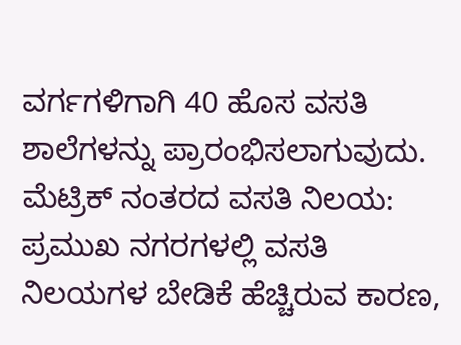ವರ್ಗಗಳಿಗಾಗಿ 40 ಹೊಸ ವಸತಿ ಶಾಲೆಗಳನ್ನು ಪ್ರಾರಂಭಿಸಲಾಗುವುದು.
ಮೆಟ್ರಿಕ್ ನಂತರದ ವಸತಿ ನಿಲಯ: ಪ್ರಮುಖ ನಗರಗಳಲ್ಲಿ ವಸತಿ ನಿಲಯಗಳ ಬೇಡಿಕೆ ಹೆಚ್ಚಿರುವ ಕಾರಣ,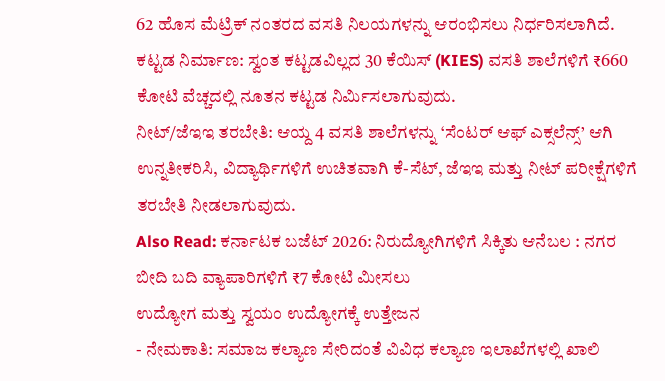62 ಹೊಸ ಮೆಟ್ರಿಕ್ ನಂತರದ ವಸತಿ ನಿಲಯಗಳನ್ನು ಆರಂಭಿಸಲು ನಿರ್ಧರಿಸಲಾಗಿದೆ.
ಕಟ್ಟಡ ನಿರ್ಮಾಣ: ಸ್ವಂತ ಕಟ್ಟಡವಿಲ್ಲದ 30 ಕೆಯಿಸ್ (KIES) ವಸತಿ ಶಾಲೆಗಳಿಗೆ ₹660 ಕೋಟಿ ವೆಚ್ಚದಲ್ಲಿ ನೂತನ ಕಟ್ಟಡ ನಿರ್ಮಿಸಲಾಗುವುದು.
ನೀಟ್/ಜೆಇಇ ತರಬೇತಿ: ಆಯ್ದ 4 ವಸತಿ ಶಾಲೆಗಳನ್ನು ‘ಸೆಂಟರ್ ಆಫ್ ಎಕ್ಸಲೆನ್ಸ್’ ಆಗಿ ಉನ್ನತೀಕರಿಸಿ, ವಿದ್ಯಾರ್ಥಿಗಳಿಗೆ ಉಚಿತವಾಗಿ ಕೆ-ಸೆಟ್, ಜೆಇಇ ಮತ್ತು ನೀಟ್ ಪರೀಕ್ಷೆಗಳಿಗೆ ತರಬೇತಿ ನೀಡಲಾಗುವುದು.
Also Read: ಕರ್ನಾಟಕ ಬಜೆಟ್ 2026: ನಿರುದ್ಯೋಗಿಗಳಿಗೆ ಸಿಕ್ಕಿತು ಆನೆಬಲ : ನಗರ ಬೀದಿ ಬದಿ ವ್ಯಾಪಾರಿಗಳಿಗೆ ₹7 ಕೋಟಿ ಮೀಸಲು
ಉದ್ಯೋಗ ಮತ್ತು ಸ್ವಯಂ ಉದ್ಯೋಗಕ್ಕೆ ಉತ್ತೇಜನ
- ನೇಮಕಾತಿ: ಸಮಾಜ ಕಲ್ಯಾಣ ಸೇರಿದಂತೆ ವಿವಿಧ ಕಲ್ಯಾಣ ಇಲಾಖೆಗಳಲ್ಲಿ ಖಾಲಿ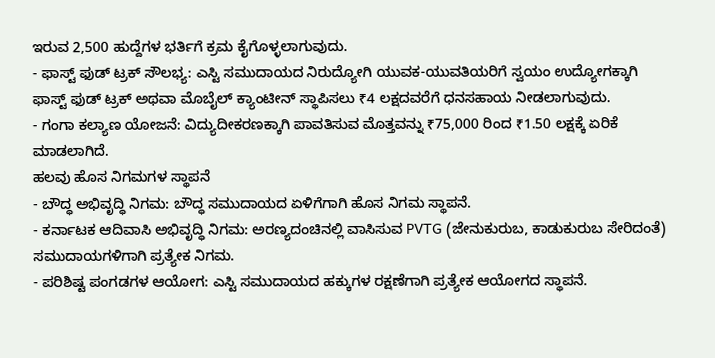ಇರುವ 2,500 ಹುದ್ದೆಗಳ ಭರ್ತಿಗೆ ಕ್ರಮ ಕೈಗೊಳ್ಳಲಾಗುವುದು.
- ಫಾಸ್ಟ್ ಫುಡ್ ಟ್ರಕ್ ಸೌಲಭ್ಯ: ಎಸ್ಟಿ ಸಮುದಾಯದ ನಿರುದ್ಯೋಗಿ ಯುವಕ-ಯುವತಿಯರಿಗೆ ಸ್ವಯಂ ಉದ್ಯೋಗಕ್ಕಾಗಿ ಫಾಸ್ಟ್ ಫುಡ್ ಟ್ರಕ್ ಅಥವಾ ಮೊಬೈಲ್ ಕ್ಯಾಂಟೀನ್ ಸ್ಥಾಪಿಸಲು ₹4 ಲಕ್ಷದವರೆಗೆ ಧನಸಹಾಯ ನೀಡಲಾಗುವುದು.
- ಗಂಗಾ ಕಲ್ಯಾಣ ಯೋಜನೆ: ವಿದ್ಯುದೀಕರಣಕ್ಕಾಗಿ ಪಾವತಿಸುವ ಮೊತ್ತವನ್ನು ₹75,000 ರಿಂದ ₹1.50 ಲಕ್ಷಕ್ಕೆ ಏರಿಕೆ ಮಾಡಲಾಗಿದೆ.
ಹಲವು ಹೊಸ ನಿಗಮಗಳ ಸ್ಥಾಪನೆ
- ಬೌದ್ಧ ಅಭಿವೃದ್ಧಿ ನಿಗಮ: ಬೌದ್ಧ ಸಮುದಾಯದ ಏಳಿಗೆಗಾಗಿ ಹೊಸ ನಿಗಮ ಸ್ಥಾಪನೆ.
- ಕರ್ನಾಟಕ ಆದಿವಾಸಿ ಅಭಿವೃದ್ಧಿ ನಿಗಮ: ಅರಣ್ಯದಂಚಿನಲ್ಲಿ ವಾಸಿಸುವ PVTG (ಜೇನುಕುರುಬ, ಕಾಡುಕುರುಬ ಸೇರಿದಂತೆ) ಸಮುದಾಯಗಳಿಗಾಗಿ ಪ್ರತ್ಯೇಕ ನಿಗಮ.
- ಪರಿಶಿಷ್ಟ ಪಂಗಡಗಳ ಆಯೋಗ: ಎಸ್ಟಿ ಸಮುದಾಯದ ಹಕ್ಕುಗಳ ರಕ್ಷಣೆಗಾಗಿ ಪ್ರತ್ಯೇಕ ಆಯೋಗದ ಸ್ಥಾಪನೆ.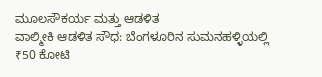ಮೂಲಸೌಕರ್ಯ ಮತ್ತು ಆಡಳಿತ
ವಾಲ್ಮೀಕಿ ಆಡಳಿತ ಸೌಧ: ಬೆಂಗಳೂರಿನ ಸುಮನಹಳ್ಳಿಯಲ್ಲಿ ₹50 ಕೋಟಿ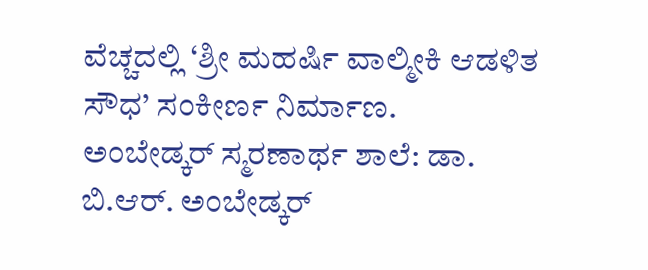ವೆಚ್ಚದಲ್ಲಿ ‘ಶ್ರೀ ಮಹರ್ಷಿ ವಾಲ್ಮೀಕಿ ಆಡಳಿತ ಸೌಧ’ ಸಂಕೀರ್ಣ ನಿರ್ಮಾಣ.
ಅಂಬೇಡ್ಕರ್ ಸ್ಮರಣಾರ್ಥ ಶಾಲೆ: ಡಾ. ಬಿ.ಆರ್. ಅಂಬೇಡ್ಕರ್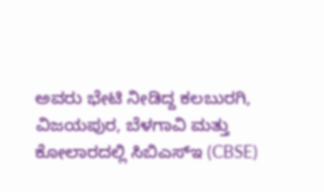ಅವರು ಭೇಟಿ ನೀಡಿದ್ದ ಕಲಬುರಗಿ, ವಿಜಯಪುರ, ಬೆಳಗಾವಿ ಮತ್ತು ಕೋಲಾರದಲ್ಲಿ ಸಿಬಿಎಸ್ಇ (CBSE)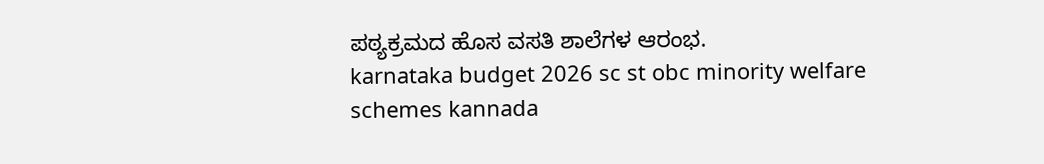ಪಠ್ಯಕ್ರಮದ ಹೊಸ ವಸತಿ ಶಾಲೆಗಳ ಆರಂಭ.
karnataka budget 2026 sc st obc minority welfare schemes kannada